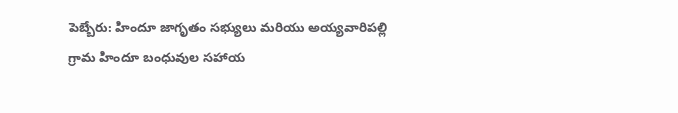పెబ్బేరు: హిందూ జాగృతం సభ్యులు మరియు అయ్యవారిపల్లి గ్రామ హిందూ బంధువుల సహాయ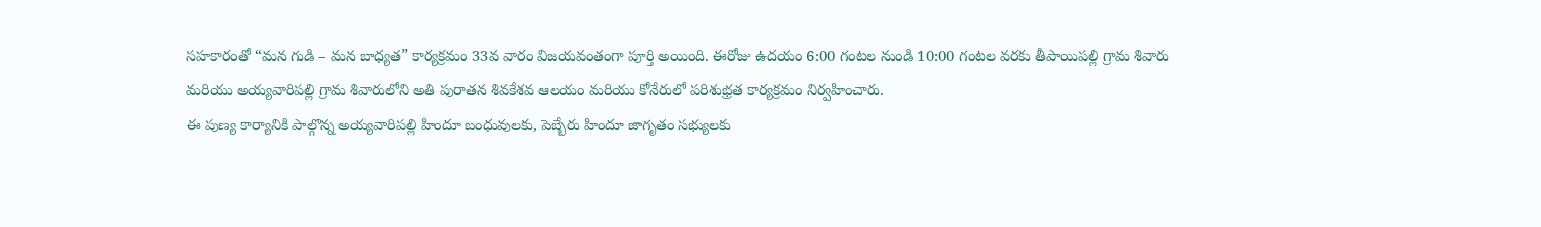సహకారంతో “మన గుడి – మన బాధ్యత” కార్యక్రమం 33వ వారం విజయవంతంగా పూర్తి అయింది. ఈరోజు ఉదయం 6:00 గంటల నుండి 10:00 గంటల వరకు తీపాయిపల్లి గ్రామ శివారు మరియు అయ్యవారిపల్లి గ్రామ శివారులోని అతి పురాతన శివకేశవ ఆలయం మరియు కోనేరులో పరిశుభ్రత కార్యక్రమం నిర్వహించారు.
ఈ పుణ్య కార్యానికి పాల్గొన్న అయ్యవారిపల్లి హిందూ బంధువులకు, పెబ్బేరు హిందూ జాగృతం సభ్యులకు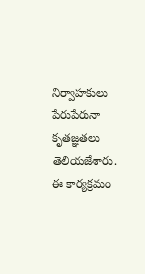నిర్వాహకులు పేరుపేరునా కృతజ్ఞతలు తెలియజేశారు.
ఈ కార్యక్రమం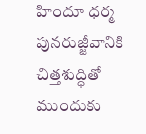హిందూ ధర్మ పునరుజ్జీవానికి చిత్తశుద్ధితో ముందుకు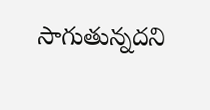సాగుతున్నదని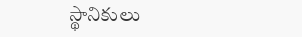స్థానికులు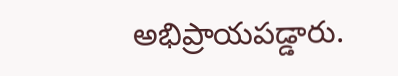అభిప్రాయపడ్డారు.